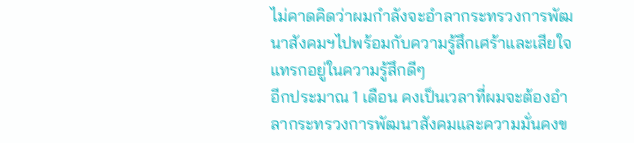ไม่คาดคิดว่าผมกำลังจะอำลากระทรวงการพัฒนาสังคมฯไปพร้อมกับความรู้สึกเศร้าและเสียใจ แทรกอยู่ในความรู้สึกดีๆ
อีกประมาณ 1 เดือน คงเป็นเวลาที่ผมจะต้องอำลากระทรวงการพัฒนาสังคมและความมั่นคงข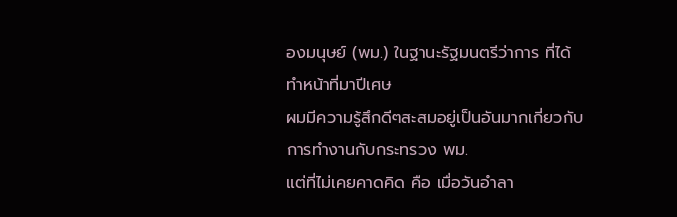องมนุษย์ (พม.) ในฐานะรัฐมนตรีว่าการ ที่ได้ทำหน้าที่มาปีเศษ
ผมมีความรู้สึกดีๆสะสมอยู่เป็นอันมากเกี่ยวกับการทำงานกับกระทรวง พม.
แต่ที่ไม่เคยคาดคิด คือ เมื่อวันอำลา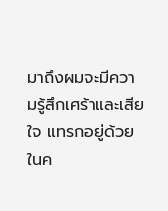มาถึงผมจะมีความรู้สึกเศร้าและเสียใจ แทรกอยู่ด้วยในค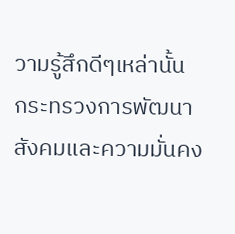วามรู้สึกดีๆเหล่านั้น
กระทรวงการพัฒนาสังคมและความมั่นคง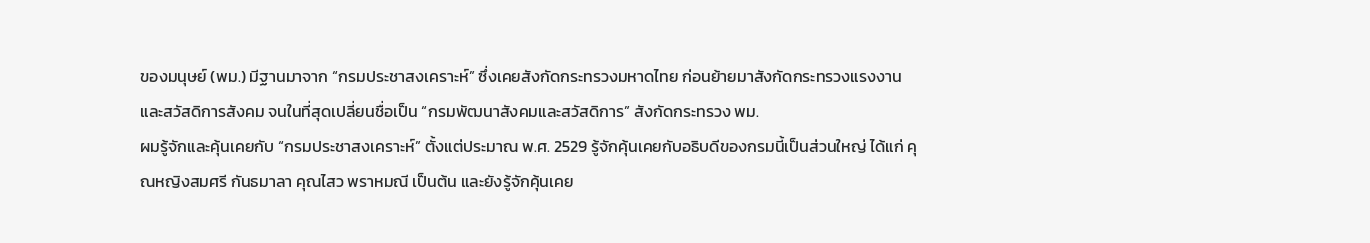ของมนุษย์ (พม.) มีฐานมาจาก “กรมประชาสงเคราะห์” ซึ่งเคยสังกัดกระทรวงมหาดไทย ก่อนย้ายมาสังกัดกระทรวงแรงงานและสวัสดิการสังคม จนในที่สุดเปลี่ยนชื่อเป็น “กรมพัฒนาสังคมและสวัสดิการ” สังกัดกระทรวง พม.
ผมรู้จักและคุ้นเคยกับ “กรมประชาสงเคราะห์” ตั้งแต่ประมาณ พ.ศ. 2529 รู้จักคุ้นเคยกับอธิบดีของกรมนี้เป็นส่วนใหญ่ ได้แก่ คุณหญิงสมศรี กันธมาลา คุณไสว พราหมณี เป็นต้น และยังรู้จักคุ้นเคย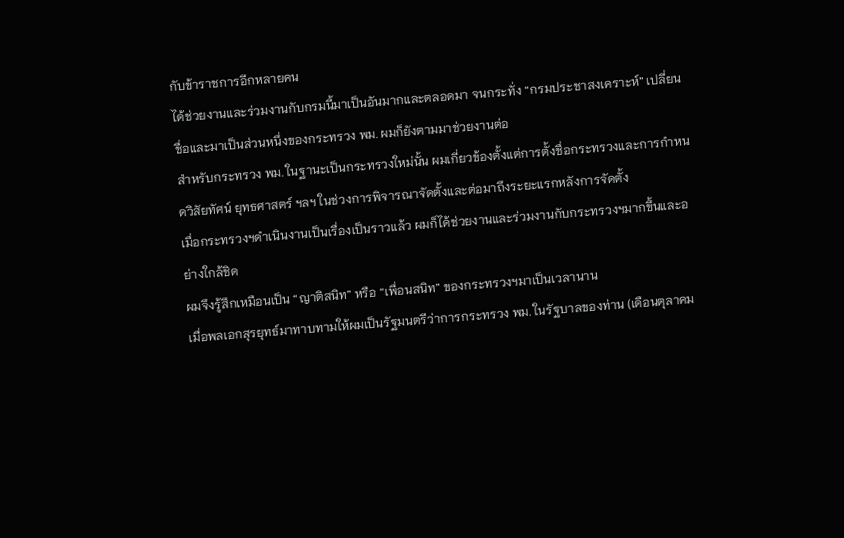กับข้าราชการอีกหลายคน
ได้ช่วยงานและร่วมงานกับกรมนี้มาเป็นอันมากและตลอดมา จนกระทั่ง “กรมประชาสงเคราะห์” เปลี่ยนชื่อและมาเป็นส่วนหนึ่งของกระทรวง พม. ผมก็ยังตามมาช่วยงานต่อ
สำหรับกระทรวง พม. ในฐานะเป็นกระทรวงใหม่นั้น ผมเกี่ยวข้องตั้งแต่การตั้งชื่อกระทรวงและการกำหนดวิสัยทัศน์ ยุทธศาสตร์ ฯลฯ ในช่วงการพิจารณาจัดตั้งและต่อมาถึงระยะแรกหลังการจัดตั้ง
เมื่อกระทรวงฯดำเนินงานเป็นเรื่องเป็นราวแล้ว ผมก็ได้ช่วยงานและร่วมงานกับกระทรวงฯมากขึ้นและอย่างใกล้ชิด
ผมจึงรู้สึกเหมือนเป็น “ญาติสนิท” หรือ “เพื่อนสนิท” ของกระทรวงฯมาเป็นเวลานาน
เมื่อพลเอกสุรยุทธ์มาทาบทามให้ผมเป็นรัฐมนตรีว่าการกระทรวง พม. ในรัฐบาลของท่าน (เดือนตุลาคม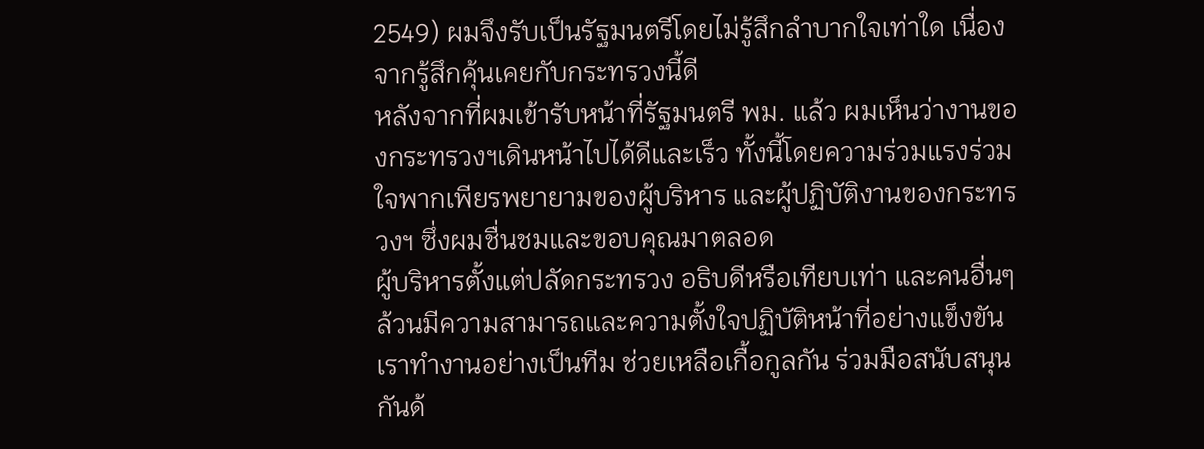2549) ผมจึงรับเป็นรัฐมนตรีโดยไม่รู้สึกลำบากใจเท่าใด เนื่องจากรู้สึกคุ้นเคยกับกระทรวงนี้ดี
หลังจากที่ผมเข้ารับหน้าที่รัฐมนตรี พม. แล้ว ผมเห็นว่างานของกระทรวงฯเดินหน้าไปได้ดีและเร็ว ทั้งนี้โดยความร่วมแรงร่วมใจพากเพียรพยายามของผู้บริหาร และผู้ปฏิบัติงานของกระทรวงฯ ซึ่งผมชื่นชมและขอบคุณมาตลอด
ผู้บริหารตั้งแต่ปลัดกระทรวง อธิบดีหรือเทียบเท่า และคนอื่นๆ ล้วนมีความสามารถและความตั้งใจปฏิบัติหน้าที่อย่างแข็งขัน
เราทำงานอย่างเป็นทีม ช่วยเหลือเกื้อกูลกัน ร่วมมือสนับสนุนกันด้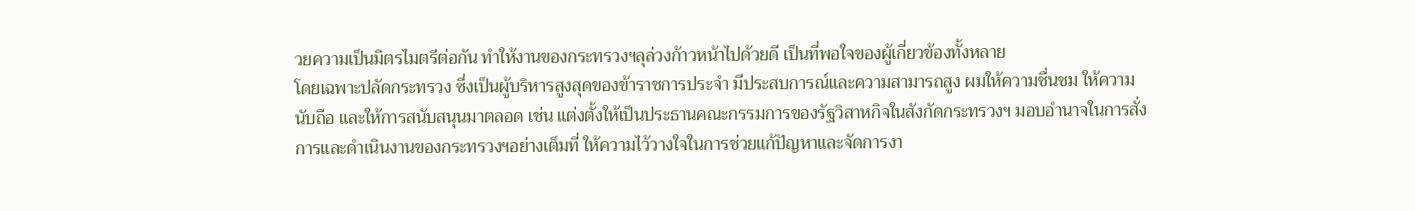วยความเป็นมิตรไมตรีต่อกัน ทำให้งานของกระทรวงฯลุล่วงก้าวหน้าไปด้วยดี เป็นที่พอใจของผู้เกี่ยวข้องทั้งหลาย
โดยเฉพาะปลัดกระทรวง ซึ่งเป็นผู้บริหารสูงสุดของข้าราชการประจำ มีประสบการณ์และความสามารถสูง ผมให้ความชื่นชม ให้ความนับถือ และให้การสนับสนุนมาตลอด เช่น แต่งตั้งให้เป็นประธานคณะกรรมการของรัฐวิสาหกิจในสังกัดกระทรวงฯ มอบอำนาจในการสั่งการและดำเนินงานของกระทรวงฯอย่างเต็มที่ ให้ความไว้วางใจในการช่วยแก้ปัญหาและจัดการงา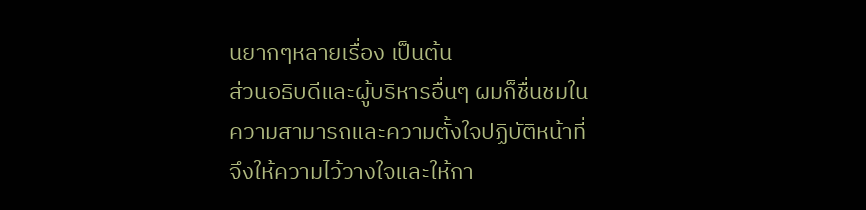นยากๆหลายเรื่อง เป็นต้น
ส่วนอธิบดีและผู้บริหารอื่นๆ ผมก็ชื่นชมในความสามารถและความตั้งใจปฏิบัติหน้าที่ จึงให้ความไว้วางใจและให้กา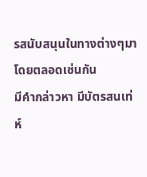รสนับสนุนในทางต่างๆมาโดยตลอดเช่นกัน
มีคำกล่าวหา มีบัตรสนเท่ห์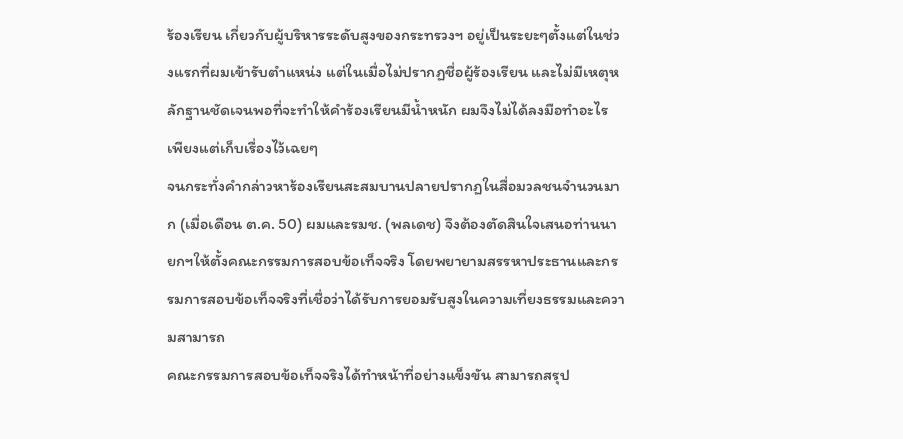ร้องเรียน เกี่ยวกับผู้บริหารระดับสูงของกระทรวงฯ อยู่เป็นระยะๆตั้งแต่ในช่วงแรกที่ผมเข้ารับตำแหน่ง แต่ในเมื่อไม่ปรากฏชื่อผู้ร้องเรียน และไม่มีเหตุหลักฐานชัดเจนพอที่จะทำให้คำร้องเรียนมีน้ำหนัก ผมจึงไม่ได้ลงมือทำอะไร เพียงแต่เก็บเรื่องไว้เฉยๆ
จนกระทั่งคำกล่าวหาร้องเรียนสะสมบานปลายปรากฏในสื่อมวลชนจำนวนมาก (เมื่อเดือน ต.ค. 50) ผมและรมช. (พลเดช) จึงต้องตัดสินใจเสนอท่านนายกฯให้ตั้งคณะกรรมการสอบข้อเท็จจริง โดยพยายามสรรหาประธานและกรรมการสอบข้อเท็จจริงที่เชื่อว่าได้รับการยอมรับสูงในความเที่ยงธรรมและความสามารถ
คณะกรรมการสอบข้อเท็จจริงได้ทำหน้าที่อย่างแข็งขัน สามารถสรุป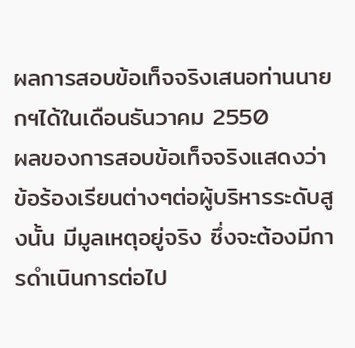ผลการสอบข้อเท็จจริงเสนอท่านนายกฯได้ในเดือนธันวาคม 2550
ผลของการสอบข้อเท็จจริงแสดงว่า ข้อร้องเรียนต่างๆต่อผู้บริหารระดับสูงนั้น มีมูลเหตุอยู่จริง ซึ่งจะต้องมีการดำเนินการต่อไป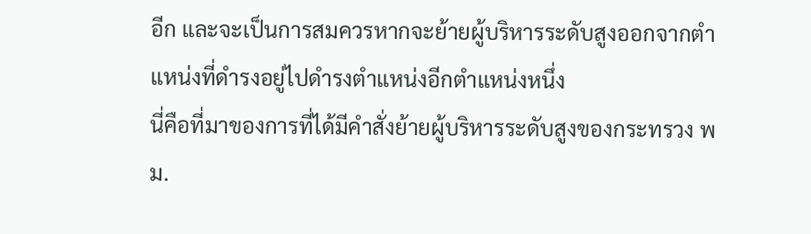อีก และจะเป็นการสมควรหากจะย้ายผู้บริหารระดับสูงออกจากตำแหน่งที่ดำรงอยู่ไปดำรงตำแหน่งอีกตำแหน่งหนึ่ง
นี่คือที่มาของการที่ได้มีคำสั่งย้ายผู้บริหารระดับสูงของกระทรวง พม.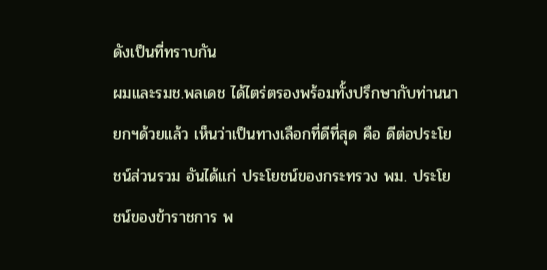ดังเป็นที่ทราบกัน
ผมและรมช.พลเดช ได้ไตร่ตรองพร้อมทั้งปรึกษากับท่านนายกฯด้วยแล้ว เห็นว่าเป็นทางเลือกที่ดีที่สุด คือ ดีต่อประโยชน์ส่วนรวม อันได้แก่ ประโยชน์ของกระทรวง พม. ประโยชน์ของข้าราชการ พ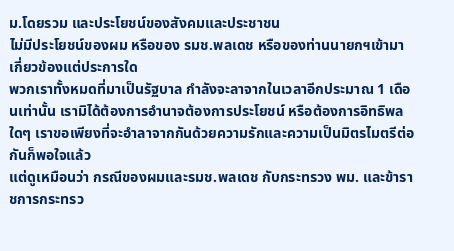ม.โดยรวม และประโยชน์ของสังคมและประชาชน
ไม่มีประโยชน์ของผม หรือของ รมช.พลเดช หรือของท่านนายกฯเข้ามาเกี่ยวข้องแต่ประการใด
พวกเราทั้งหมดที่มาเป็นรัฐบาล กำลังจะลาจากในเวลาอีกประมาณ 1 เดือนเท่านั้น เรามิได้ต้องการอำนาจต้องการประโยชน์ หรือต้องการอิทธิพลใดๆ เราขอเพียงที่จะอำลาจากกันด้วยความรักและความเป็นมิตรไมตรีต่อกันก็พอใจแล้ว
แต่ดูเหมือนว่า กรณีของผมและรมช.พลเดช กับกระทรวง พม. และข้าราชการกระทรว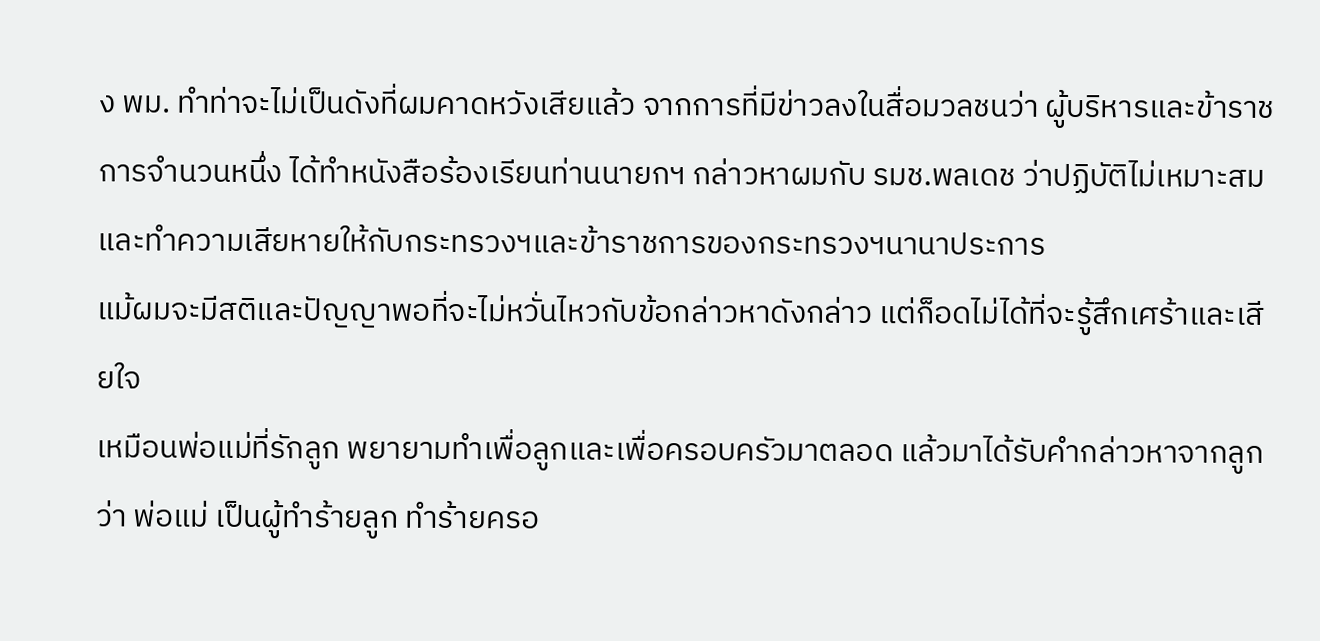ง พม. ทำท่าจะไม่เป็นดังที่ผมคาดหวังเสียแล้ว จากการที่มีข่าวลงในสื่อมวลชนว่า ผู้บริหารและข้าราชการจำนวนหนึ่ง ได้ทำหนังสือร้องเรียนท่านนายกฯ กล่าวหาผมกับ รมช.พลเดช ว่าปฏิบัติไม่เหมาะสมและทำความเสียหายให้กับกระทรวงฯและข้าราชการของกระทรวงฯนานาประการ
แม้ผมจะมีสติและปัญญาพอที่จะไม่หวั่นไหวกับข้อกล่าวหาดังกล่าว แต่ก็อดไม่ได้ที่จะรู้สึกเศร้าและเสียใจ
เหมือนพ่อแม่ที่รักลูก พยายามทำเพื่อลูกและเพื่อครอบครัวมาตลอด แล้วมาได้รับคำกล่าวหาจากลูกว่า พ่อแม่ เป็นผู้ทำร้ายลูก ทำร้ายครอ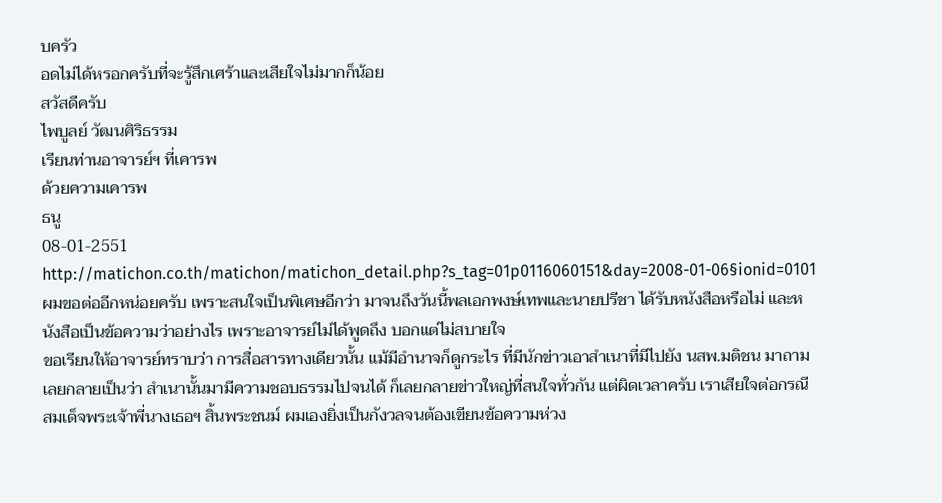บครัว
อดไม่ได้หรอกครับที่จะรู้สึกเศร้าและเสียใจไม่มากก็น้อย
สวัสดีครับ
ไพบูลย์ วัฒนศิริธรรม
เรียนท่านอาจารย์ฯ ที่เคารพ
ด้วยความเคารพ
ธนู
08-01-2551
http://matichon.co.th/matichon/matichon_detail.php?s_tag=01p0116060151&day=2008-01-06§ionid=0101
ผมขอต่ออีกหน่อยครับ เพราะสนใจเป็นพิเศษอีกว่า มาจนถึงวันนี้พลเอกพงษ์เทพและนายปรีชา ได้รับหนังสือหรือไม่ และหนังสือเป็นข้อความว่าอย่างไร เพราะอาจารย์ไม่ได้พูดถึง บอกแต่ไม่สบายใจ
ขอเรียนให้อาจารย์ทราบว่า การสื่อสารทางเดียวนั้น แม้มีอำนาจก็ดูกระไร ที่มีนักข่าวเอาสำเนาที่มีไปยัง นสพ.มติชน มาถามเลยกลายเป็นว่า สำเนานั้นมามีความชอบธรรมไปจนได้ ก็เลยกลายข่าวใหญ่ที่สนใจทั่วกัน แต่ผิดเวลาครับ เราเสียใจต่อกรณีสมเด็จพระเจ้าพี่นางเธอฯ สิ้นพระชนม์ ผมเองยิ่งเป็นกังวลจนต้องเขียนข้อความห่วง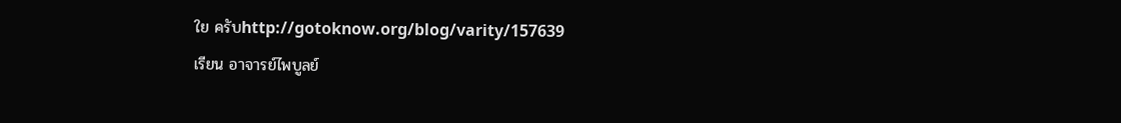ใย ครับhttp://gotoknow.org/blog/varity/157639
เรียน อาจารย์ไพบูลย์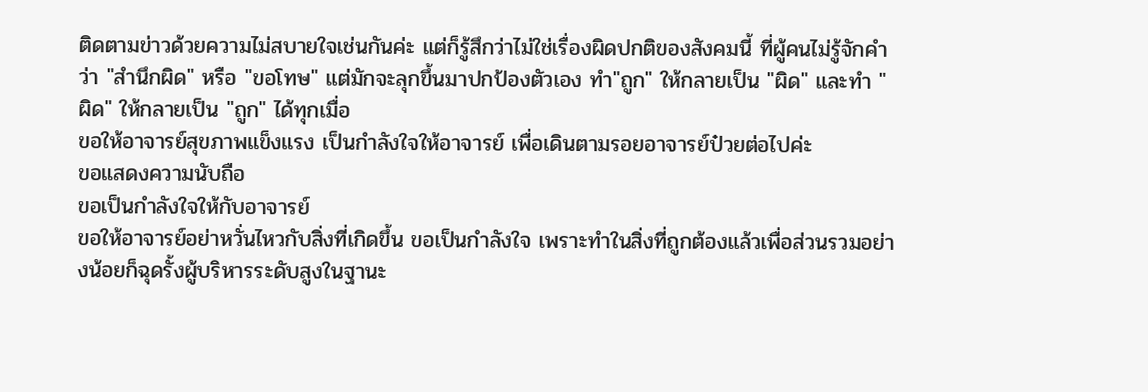ติดตามข่าวด้วยความไม่สบายใจเช่นกันค่ะ แต่ก็รู้สึกว่าไม่ใช่เรื่องผิดปกติของสังคมนี้ ที่ผู้คนไม่รู้จักคำว่า "สำนึกผิด" หรือ "ขอโทษ" แต่มักจะลุกขึ้นมาปกป้องตัวเอง ทำ"ถูก" ให้กลายเป็น "ผิด" และทำ "ผิด" ให้กลายเป็น "ถูก" ได้ทุกเมื่อ
ขอให้อาจารย์สุขภาพแข็งแรง เป็นกำลังใจให้อาจารย์ เพื่อเดินตามรอยอาจารย์ป๋วยต่อไปค่ะ
ขอแสดงความนับถือ
ขอเป็นกำลังใจให้กับอาจารย์
ขอให้อาจารย์อย่าหวั่นไหวกับสิ่งที่เกิดขึ้น ขอเป็นกำลังใจ เพราะทำในสิ่งที่ถูกต้องแล้วเพื่อส่วนรวมอย่างน้อยก็ฉุดรั้งผู้บริหารระดับสูงในฐานะ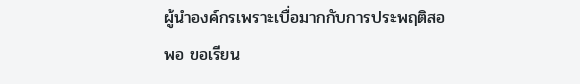ผู้นำองค์กรเพราะเบื่อมากกับการประพฤติสอพอ ขอเรียน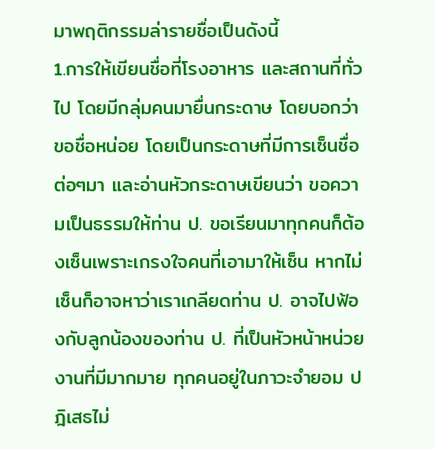มาพฤติกรรมล่ารายชื่อเป็นดังนี้
1.การให้เขียนชื่อที่โรงอาหาร และสถานที่ทั่วไป โดยมีกลุ่มคนมายื่นกระดาษ โดยบอกว่าขอชื่อหน่อย โดยเป็นกระดาษที่มีการเซ็นชื่อต่อๆมา และอ่านหัวกระดาษเขียนว่า ขอความเป็นธรรมให้ท่าน ป. ขอเรียนมาทุกคนก็ต้องเซ็นเพราะเกรงใจคนที่เอามาให้เซ็น หากไม่เซ็นก็อาจหาว่าเราเกลียดท่าน ป. อาจไปฟ้องกับลูกน้องของท่าน ป. ที่เป็นหัวหน้าหน่วยงานที่มีมากมาย ทุกคนอยู่ในภาวะจำยอม ปฎิเสธไม่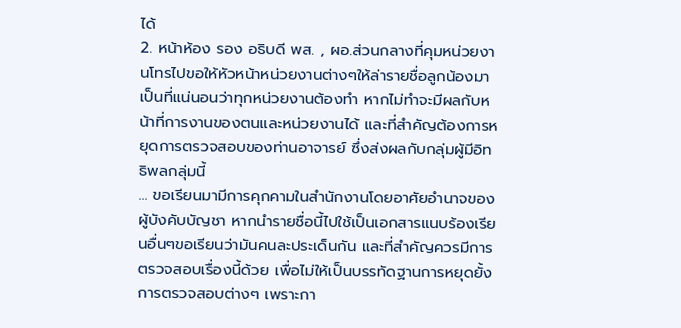ได้
2. หน้าห้อง รอง อธิบดี พส. , ผอ.ส่วนกลางที่คุมหน่วยงานโทรไปขอให้หัวหน้าหน่วยงานต่างๆให้ล่ารายชื่อลูกน้องมา เป็นที่แน่นอนว่าทุกหน่วยงานต้องทำ หากไม่ทำจะมีผลกับหน้าที่การงานของตนและหน่วยงานได้ และที่สำคัญต้องการหยุดการตรวจสอบของท่านอาจารย์ ซึ่งส่งผลกับกลุ่มผู้มีอิทธิพลกลุ่มนี้
… ขอเรียนมามีการคุกคามในสำนักงานโดยอาศัยอำนาจของผู้บังคับบัญชา หากนำรายชื่อนี้ไปใช้เป็นเอกสารแนบร้องเรียนอื่นๆขอเรียนว่ามันคนละประเด็นกัน และที่สำคัญควรมีการตรวจสอบเรื่องนี้ด้วย เพื่อไม่ให้เป็นบรรทัดฐานการหยุดยั้งการตรวจสอบต่างๆ เพราะกา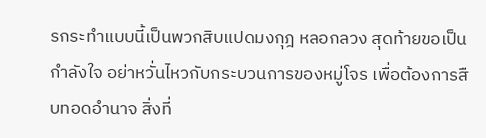รกระทำแบบนี้เป็นพวกสิบแปดมงกุฎ หลอกลวง สุดท้ายขอเป็นกำลังใจ อย่าหวั่นไหวกับกระบวนการของหมู่โจร เพื่อต้องการสืบทอดอำนาจ สิ่งที่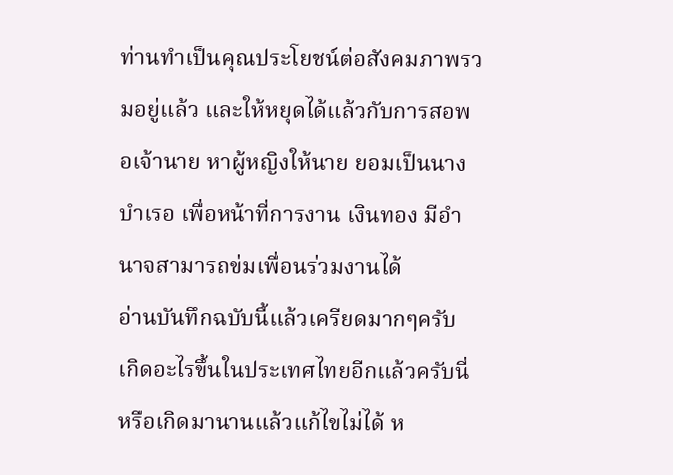ท่านทำเป็นคุณประโยชน์ต่อสังคมภาพรวมอยู่แล้ว และให้หยุดได้แล้วกับการสอพอเจ้านาย หาผู้หญิงให้นาย ยอมเป็นนางบำเรอ เพื่อหน้าที่การงาน เงินทอง มีอำนาจสามารถข่มเพื่อนร่วมงานได้
อ่านบันทึกฉบับนี้แล้วเครียดมากๆครับ
เกิดอะไรขึ้นในประเทศไทยอีกแล้วครับนี่ หรือเกิดมานานแล้วแก้ไขไม่ได้ ห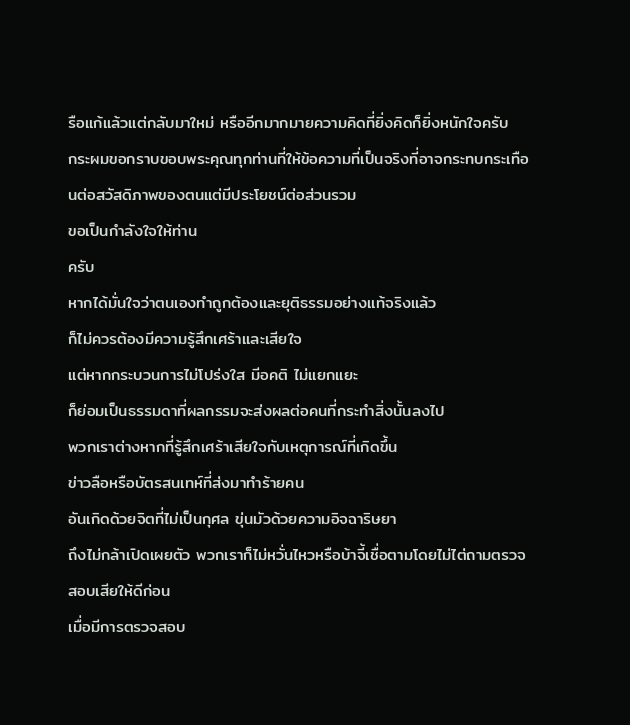รือแก้แล้วแต่กลับมาใหม่ หรืออีกมากมายความคิดที่ยิ่งคิดก็ยิ่งหนักใจครับ
กระผมขอกราบขอบพระคุณทุกท่านที่ให้ข้อความที่เป็นจริงที่อาจกระทบกระเทือนต่อสวัสดิภาพของตนแต่มีประโยชน์ต่อส่วนรวม
ขอเป็นกำลังใจให้ท่าน
ครับ
หากได้มั่นใจว่าตนเองทำถูกต้องและยุติธรรมอย่างแท้จริงแล้ว
ก็ไม่ควรต้องมีความรู้สึกเศร้าและเสียใจ
แต่หากกระบวนการไม่โปร่งใส มีอคติ ไม่แยกแยะ
ก็ย่อมเป็นธรรมดาที่ผลกรรมจะส่งผลต่อคนที่กระทำสิ่งนั้นลงไป
พวกเราต่างหากที่รู้สึกเศร้าเสียใจกับเหตุการณ์ที่เกิดขึ้น
ข่าวลือหรือบัตรสนเทห์ที่ส่งมาทำร้ายคน
อันเกิดด้วยจิตที่ไม่เป็นกุศล ขุ่นมัวด้วยความอิจฉาริษยา
ถึงไม่กล้าเปิดเผยตัว พวกเราก็ไม่หวั่นไหวหรือบ้าจี้เชื่อตามโดยไม่ไต่ถามตรวจสอบเสียให้ดีก่อน
เมื่อมีการตรวจสอบ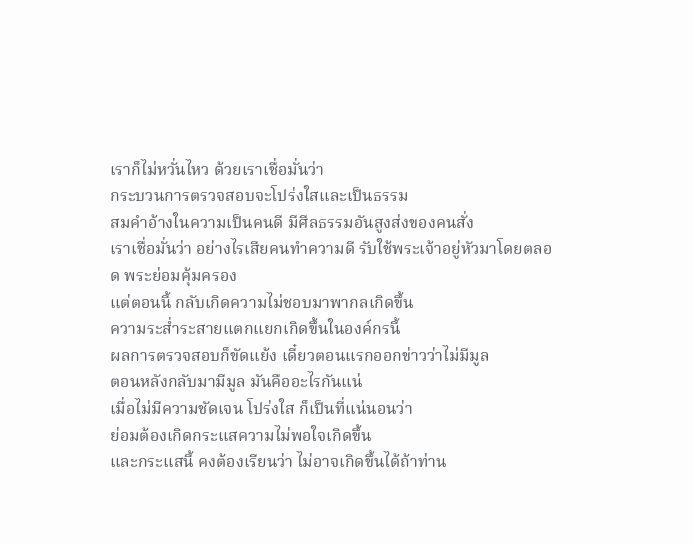เราก็ไม่หวั่นไหว ด้วยเราเชื่อมั่นว่า
กระบวนการตรวจสอบจะโปร่งใสและเป็นธรรม
สมคำอ้างในความเป็นคนดี มีศีลธรรมอันสูงส่งของคนสั่ง
เราเชื่อมั่นว่า อย่างไรเสียคนทำความดี รับใช้พระเจ้าอยู่หัวมาโดยตลอด พระย่อมคุ้มครอง
แต่ตอนนี้ กลับเกิดความไม่ชอบมาพากลเกิดขึ้น
ความระส่ำระสายแตกแยกเกิดขึ้นในองค์กรนี้
ผลการตรวจสอบก็ขัดแย้ง เดี๋ยวตอนแรกออกข่าวว่าไม่มีมูล
ตอนหลังกลับมามีมูล มันคืออะไรกันแน่
เมื่อไม่มีความชัดเจน โปร่งใส ก็เป็นที่แน่นอนว่า
ย่อมต้องเกิดกระแสความไม่พอใจเกิดขึ้น
และกระแสนี้ คงต้องเรียนว่า ไม่อาจเกิดขึ้นได้ถ้าท่าน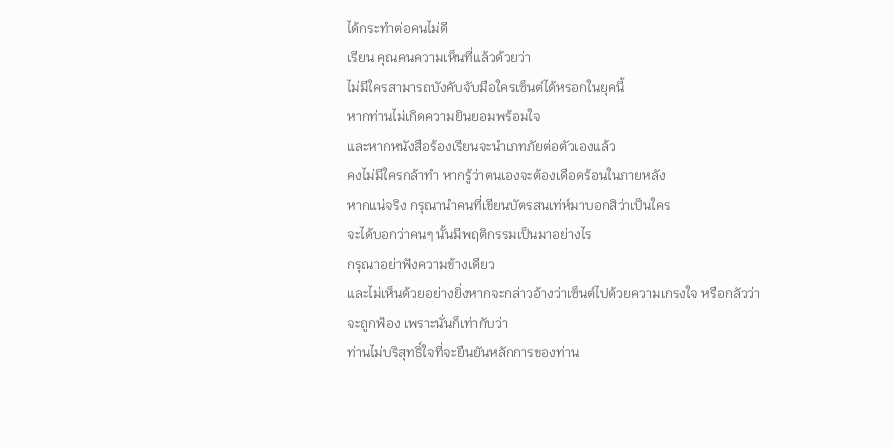ได้กระทำต่อคนไม่ดี
เรียน คุณคนความเห็นที่แล้วด้วยว่า
ไม่มีใครสามารถบังคับจับมือใครเซ็นต์ได้หรอกในยุคนี้
หากท่านไม่เกิดความยินยอมพร้อมใจ
และหากหนังสือร้องเรียนจะนำเภทภัยต่อตัวเองแล้ว
คงไม่มีใครกล้าทำ หากรู้ว่าตนเองจะต้องเดือดร้อนในภายหลัง
หากแน่จริง กรุณานำคนที่เขียนบัตรสนเท่ห์มาบอกสิว่าเป็นใคร
จะได้บอกว่าคนๆ นั้นมีพฤติกรรมเป็นมาอย่างไร
กรุณาอย่าฟังความข้างเดียว
และไม่เห็นด้วยอย่างยิ่งหากจะกล่าวอ้างว่าเซ็นต์ไปด้วยความเกรงใจ หรือกลัวว่าจะถูกฟ้อง เพราะนั่นก็เท่ากับว่า
ท่านไม่บริสุทธิ์ใจที่จะยืนยันหลักการของท่าน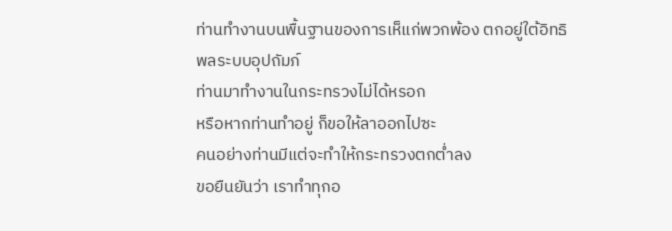ท่านทำงานบนพื้นฐานของการเห็แก่พวกพ้อง ตกอยู่ใต้อิทธิพลระบบอุปถัมภ์
ท่านมาทำงานในกระทรวงไม่ได้หรอก
หรือหากท่านทำอยู่ ก็ขอให้ลาออกไปซะ
คนอย่างท่านมีแต่จะทำให้กระทรวงตกต่ำลง
ขอยืนยันว่า เราทำทุกอ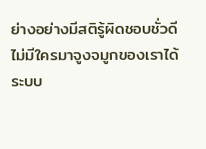ย่างอย่างมีสติรู้ผิดชอบชั่วดี
ไม่มีใครมาจูงจมูกของเราได้
ระบบ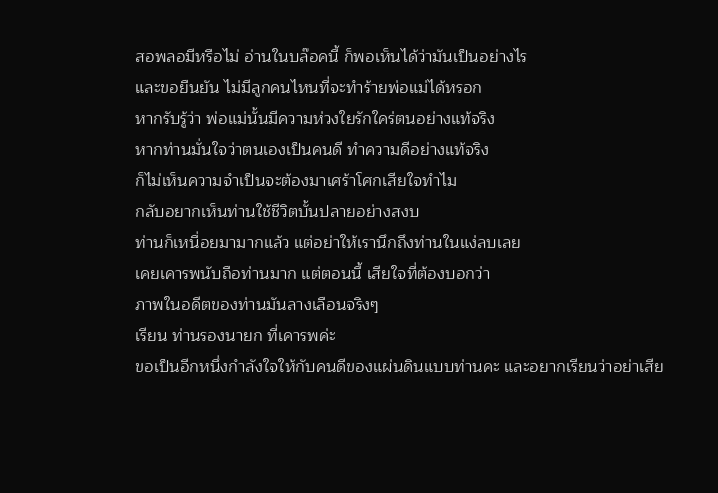สอพลอมีหรือไม่ อ่านในบล๊อคนี้ ก็พอเห็นได้ว่ามันเป็นอย่างไร
และขอยืนยัน ไม่มีลูกคนไหนที่จะทำร้ายพ่อแม่ได้หรอก
หากรับรู้ว่า พ่อแม่นั้นมีความห่วงใยรักใคร่ตนอย่างแท้จริง
หากท่านมั่นใจว่าตนเองเป็นคนดี ทำความดีอย่างแท้จริง
ก็ไม่เห็นความจำเป็นจะต้องมาเศร้าโศกเสียใจทำไม
กลับอยากเห็นท่านใช้ชีวิตบั้นปลายอย่างสงบ
ท่านก็เหนื่อยมามากแล้ว แต่อย่าให้เรานึกถึงท่านในแง่ลบเลย
เคยเคารพนับถือท่านมาก แต่ตอนนี้ เสียใจที่ต้องบอกว่า
ภาพในอดีตของท่านมันลางเลือนจริงๆ
เรียน ท่านรองนายก ที่เคารพค่ะ
ขอเป็นอีกหนึ่งกำลังใจให้กับคนดีของแผ่นดินแบบท่านคะ และอยากเรียนว่าอย่าเสีย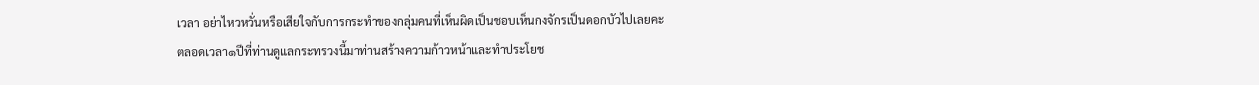เวลา อย่าไหวหวั่นหรือเสียใจกับการกระทำของกลุ่มคนที่เห็นผิดเป็นชอบเห็นกงจักรเป็นดอกบัวไปเลยคะ
ตลอดเวลา๑ปีที่ท่านดูแลกระทรวงนี้มาท่านสร้างความก้าวหน้าและทำประโยช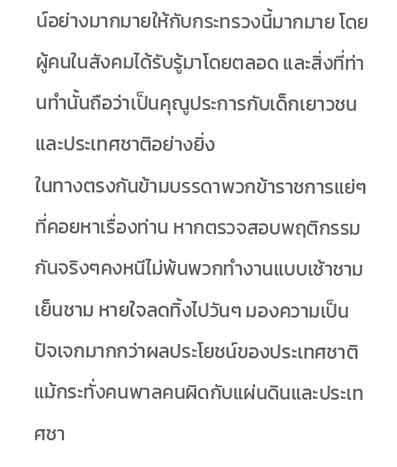น์อย่างมากมายให้กับกระทรวงนี้มากมาย โดยผู้คนในสังคมได้รับรู้มาโดยตลอด และสิ่งที่ท่านทำนั้นถือว่าเป็นคุณูประการกับเด็กเยาวชนและประเทศชาติอย่างยิ่ง
ในทางตรงกันข้ามบรรดาพวกข้าราชการแย่ๆที่คอยหาเรื่องท่าน หากตรวจสอบพฤติกรรมกันจริงๆคงหนีไม่พ้นพวกทำงานแบบเช้าชามเย็นชาม หายใจลดทิ้งไปวันๆ มองความเป็นปัจเจกมากกว่าผลประโยชน์ของประเทศชาติ แม้กระทั่งคนพาลคนผิดกับแผ่นดินและประเทศชา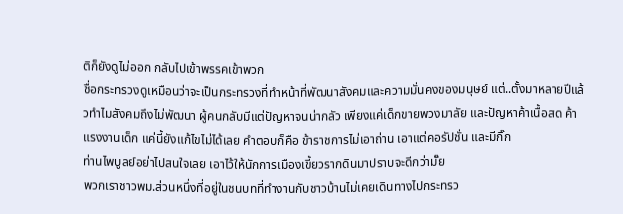ติก็ยังดูไม่ออก กลับไปเข้าพรรคเข้าพวก
ชื่อกระทรวงดูเหมือนว่าจะเป็นกระทรวงที่ทำหน้าที่พัฒนาสังคมและความมั่นคงของมนุษย์ แต่..ตั้งมาหลายปีแล้วทำไมสังคมถึงไม่พัฒนา ผู้คนกลับมีแต่ปัญหาจนน่ากลัว เพียงแค่เด็กขายพวงมาลัย และปัญหาค้าเนื้อสด ค้าแรงงานเด็ก แค่นี้ยังแก้ไขไม่ได้เลย คำตอบก็คือ ข้าราชการไม่เอาถ่าน เอาแต่คอรัปชั่น และมีกิ๊ก
ท่านไพบูลย์อย่าไปสนใจเลย เอาไว้ให้นักการเมืองเขี้ยวรากดินมาปราบจะดีกว่ามั๊ย
พวกเราชาวพม.ส่วนหนึ่งที่อยู่ในชนบทที่ทำงานกับชาวบ้านไม่เคยเดินทางไปกระทรว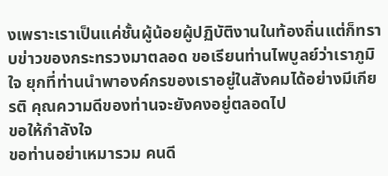งเพราะเราเป็นแค่ชั้นผู้น้อยผู้ปฏิบัติงานในท้องถิ่นแต่ก็ทราบข่าวของกระทรวงมาตลอด ขอเรียนท่านไพบูลย์ว่าเราภูมิใจ ยุกที่ท่านนำพาองค์กรของเราอยู่ในสังคมได้อย่างมีเกียรติ คุณความดีของท่านจะยังคงอยู่ตลอดไป
ขอให้กำลังใจ
ขอท่านอย่าเหมารวม คนดี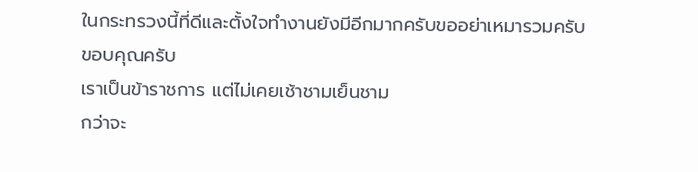ในกระทรวงนี้ที่ดีและตั้งใจทำงานยังมีอีกมากครับขออย่าเหมารวมครับ
ขอบคุณครับ
เราเป็นข้าราชการ แต่ไม่เคยเช้าชามเย็นชาม
กว่าจะ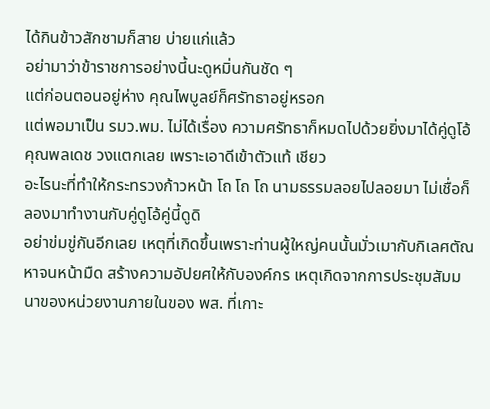ได้กินข้าวสักชามก็สาย บ่ายแก่แล้ว
อย่ามาว่าข้าราชการอย่างนี้นะดูหมิ่นกันชัด ๆ
แต่ก่อนตอนอยู่ห่าง คุณไพบูลย์ก็ศรัทธาอยู่หรอก
แต่พอมาเป็น รมว.พม. ไม่ได้เรื่อง ความศรัทธาก็หมดไปด้วยยิ่งมาได้คู่ดูโอ้คุณพลเดช วงแตกเลย เพราะเอาดีเข้าตัวแท้ เชียว
อะไรนะที่ทำให้กระทรวงก้าวหน้า โถ โถ โถ นามธรรมลอยไปลอยมา ไม่เชื่อก็ลองมาทำงานกับคู่ดูโอ้คู่นี้ดูดิ
อย่าข่มขู่กันอีกเลย เหตุที่เกิดขึ้นเพราะท่านผู้ใหญ่คนนั้นมั่วเมากับกิเลศตัณหาจนหน้ามืด สร้างความอัปยศให้กับองค์กร เหตุเกิดจากการประชุมสัมมนาของหน่วยงานภายในของ พส. ที่เกาะ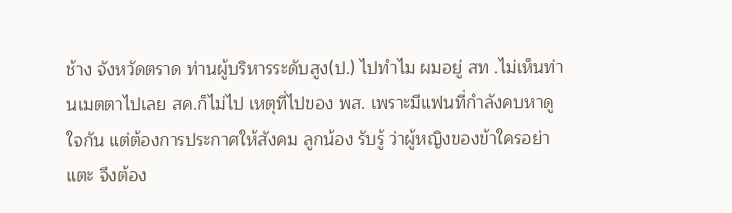ช้าง จังหวัดตราด ท่านผู้บริหารระดับสูง(ป.) ไปทำไม ผมอยู่ สท .ไม่เห็นท่านเมตตาไปเลย สค.ก็ไม่ไป เหตุที่ไปของ พส. เพราะมีแฟนที่กำลังคบหาดูใจกัน แต่ต้องการประกาศให้สังคม ลูกน้อง รับรู้ ว่าผู้หญิงของข้าใครอย่าแตะ จึงต้อง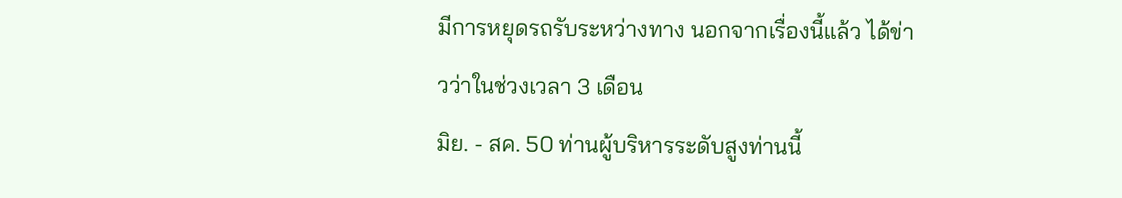มีการหยุดรถรับระหว่างทาง นอกจากเรื่องนี้แล้ว ได้ข่าวว่าในช่วงเวลา 3 เดือน
มิย. - สค. 50 ท่านผู้บริหารระดับสูงท่านนี้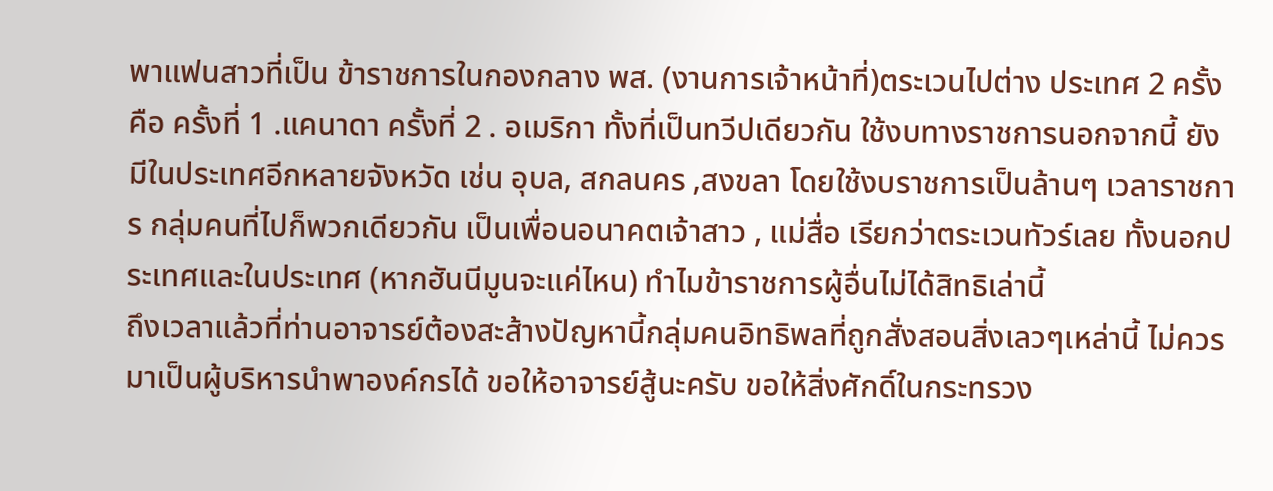พาแฟนสาวที่เป็น ข้าราชการในกองกลาง พส. (งานการเจ้าหน้าที่)ตระเวนไปต่าง ประเทศ 2 ครั้ง คือ ครั้งที่ 1 .แคนาดา ครั้งที่ 2 . อเมริกา ทั้งที่เป็นทวีปเดียวกัน ใช้งบทางราชการนอกจากนี้ ยังมีในประเทศอีกหลายจังหวัด เช่น อุบล, สกลนคร ,สงขลา โดยใช้งบราชการเป็นล้านๆ เวลาราชการ กลุ่มคนที่ไปก็พวกเดียวกัน เป็นเพื่อนอนาคตเจ้าสาว , แม่สื่อ เรียกว่าตระเวนทัวร์เลย ทั้งนอกประเทศและในประเทศ (หากฮันนีมูนจะแค่ไหน) ทำไมข้าราชการผู้อื่นไม่ได้สิทธิเล่านี้
ถึงเวลาแล้วที่ท่านอาจารย์ต้องสะส้างปัญหานี้กลุ่มคนอิทธิพลที่ถูกสั่งสอนสิ่งเลวๆเหล่านี้ ไม่ควรมาเป็นผู้บริหารนำพาองค์กรได้ ขอให้อาจารย์สู้นะครับ ขอให้สิ่งศักดิ์ในกระทรวง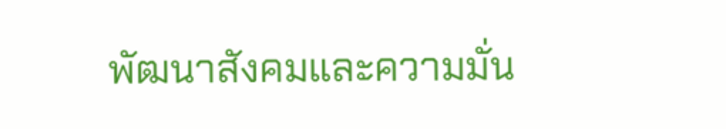พัฒนาสังคมและความมั่น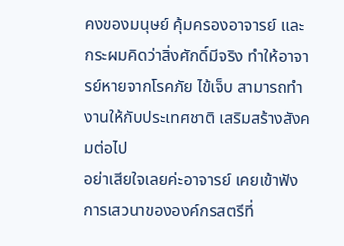คงของมนุษย์ คุ้มครองอาจารย์ และกระผมคิดว่าสิ่งศักดิ์มีจริง ทำให้อาจารย์หายจากโรคภัย ไข้เจ็บ สามารถทำงานให้กับประเทศชาติ เสริมสร้างสังคมต่อไป
อย่าเสียใจเลยค่ะอาจารย์ เคยเข้าฟังการเสวนาขององค์กรสตรีที่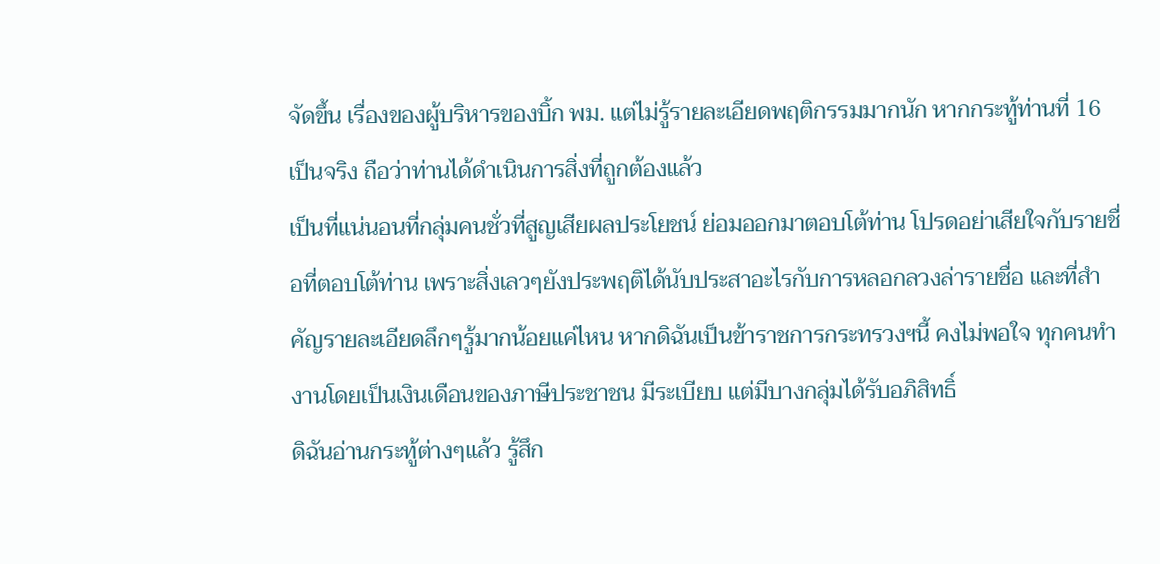จัดขึ้น เรื่องของผู้บริหารของบิ้ก พม. แต่ไม่รู้รายละเอียดพฤติกรรมมากนัก หากกระทู้ท่านที่ 16 เป็นจริง ถือว่าท่านได้ดำเนินการสิ่งที่ถูกต้องแล้ว
เป็นที่แน่นอนที่กลุ่มคนชั่วที่สูญเสียผลประโยชน์ ย่อมออกมาตอบโต้ท่าน โปรดอย่าเสียใจกับรายชื่อที่ตอบโต้ท่าน เพราะสิ่งเลวๆยังประพฤติได้นับประสาอะไรกับการหลอกลวงล่ารายชื่อ และที่สำคัญรายละเอียดลึกๆรู้มากน้อยแค่ไหน หากดิฉันเป็นข้าราชการกระทรวงฯนี้ คงไม่พอใจ ทุกคนทำงานโดยเป็นเงินเดือนของภาษีประชาชน มีระเบียบ แต่มีบางกลุ่มได้รับอภิสิทธิ์
ดิฉันอ่านกระทู้ต่างๆแล้ว รู้สึก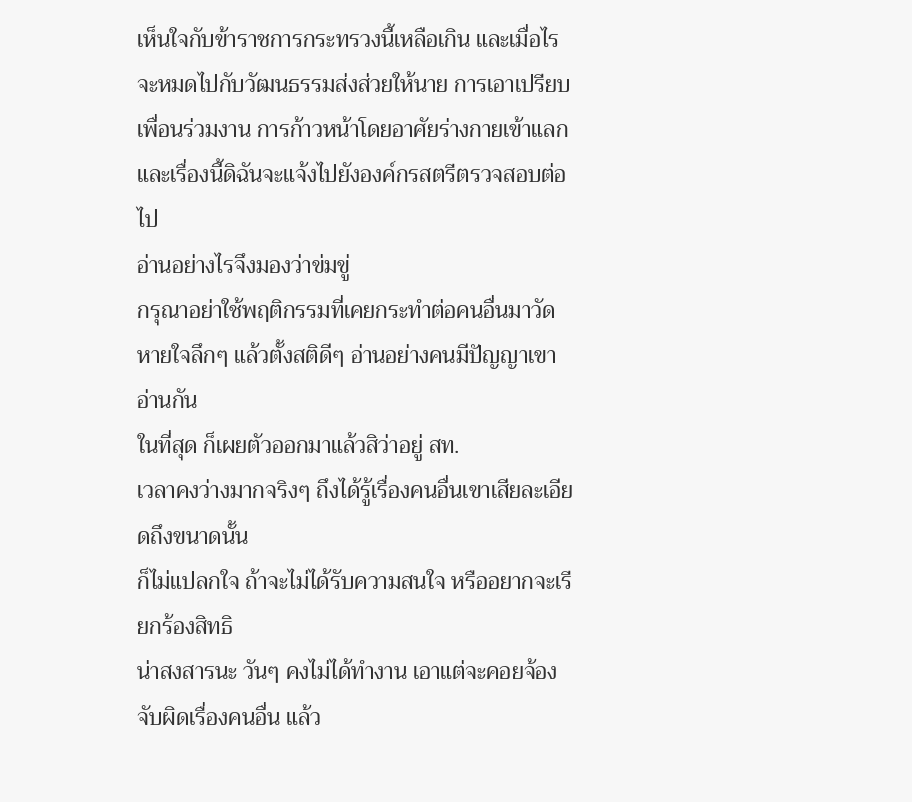เห็นใจกับข้าราชการกระทรวงนี้เหลือเกิน และเมื่อไรจะหมดไปกับวัฒนธรรมส่งส่วยให้นาย การเอาเปรียบเพื่อนร่วมงาน การก้าวหน้าโดยอาศัยร่างกายเข้าแลก และเรื่องนี้ดิฉันจะแจ้งไปยังองค์กรสตรีตรวจสอบต่อไป
อ่านอย่างไรจึงมองว่าข่มขู่
กรุณาอย่าใช้พฤติกรรมที่เคยกระทำต่อคนอื่นมาวัด
หายใจลึกๆ แล้วตั้งสติดีๆ อ่านอย่างคนมีปัญญาเขาอ่านกัน
ในที่สุด ก็เผยตัวออกมาแล้วสิว่าอยู่ สท.
เวลาคงว่างมากจริงๆ ถึงได้รู้เรื่องคนอื่นเขาเสียละเอียดถึงขนาดนั้น
ก็ไม่แปลกใจ ถ้าจะไม่ได้รับความสนใจ หรืออยากจะเรียกร้องสิทธิ
น่าสงสารนะ วันๆ คงไม่ได้ทำงาน เอาแต่จะคอยจ้องจับผิดเรื่องคนอื่น แล้ว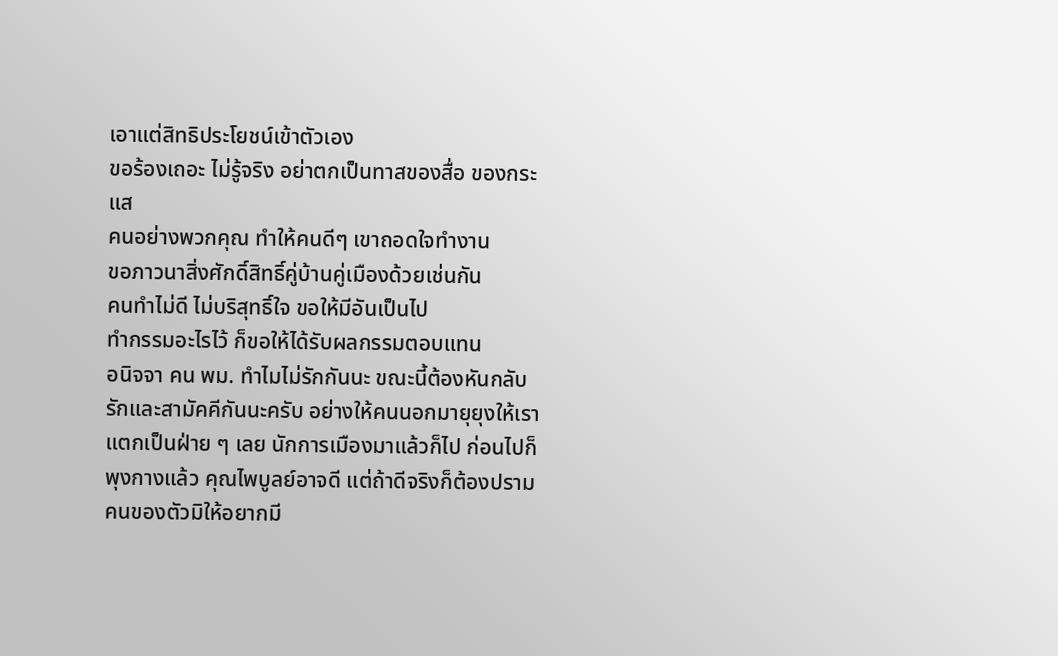เอาแต่สิทธิประโยชน์เข้าตัวเอง
ขอร้องเถอะ ไม่รู้จริง อย่าตกเป็นทาสของสื่อ ของกระแส
คนอย่างพวกคุณ ทำให้คนดีๆ เขาถอดใจทำงาน
ขอภาวนาสิ่งศักดิ์สิทธิ์คู่บ้านคู่เมืองด้วยเช่นกัน
คนทำไม่ดี ไม่บริสุทธิ์ใจ ขอให้มีอันเป็นไป
ทำกรรมอะไรไว้ ก็ขอให้ได้รับผลกรรมตอบแทน
อนิจจา คน พม. ทำไมไม่รักกันนะ ขณะนี้ต้องหันกลับรักและสามัคคีกันนะครับ อย่างให้คนนอกมายุยุงให้เราแตกเป็นฝ่าย ๆ เลย นักการเมืองมาแล้วก็ไป ก่อนไปก็พุงกางแล้ว คุณไพบูลย์อาจดี แต่ถ้าดีจริงก็ต้องปรามคนของตัวมิให้อยากมี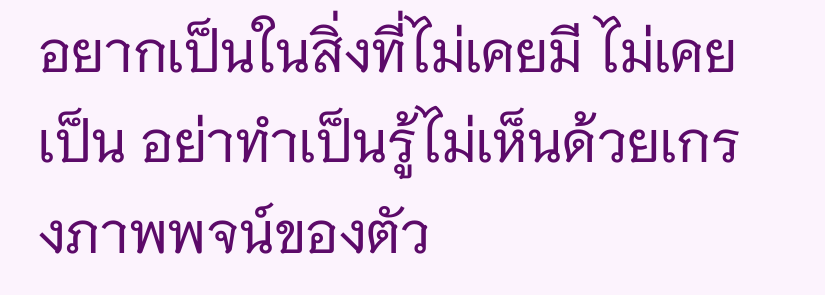อยากเป็นในสิ่งที่ไม่เคยมี ไม่เคยเป็น อย่าทำเป็นรู้ไม่เห็นด้วยเกรงภาพพจน์ของตัว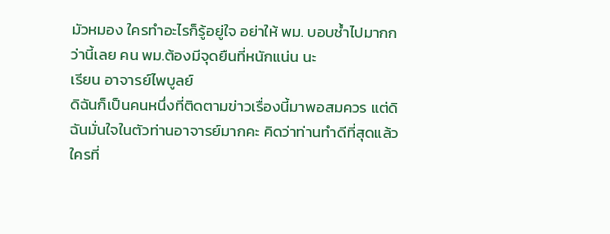มัวหมอง ใครทำอะไรก็รู้อยู่ใจ อย่าให้ พม. บอบช้ำไปมากกว่านี้เลย คน พม.ต้องมีจุดยืนที่หนักแน่น นะ
เรียน อาจารย์ไพบูลย์
ดิฉันก็เป็นคนหนึ่งที่ติดตามข่าวเรื่องนี้มาพอสมควร แต่ดิฉันมั่นใจในตัวท่านอาจารย์มากคะ คิดว่าท่านทำดีที่สุดแล้ว ใครที่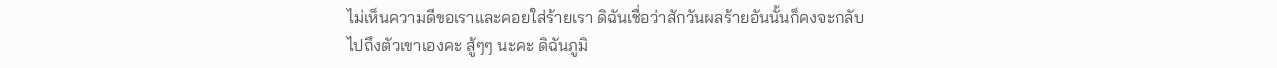ไม่เห็นความดีขอเราและคอยใส่ร้ายเรา ดิฉันเชื่อว่าสักวันผลร้ายอันนั้นก็คงจะกลับไปถึงตัวเขาเองคะ สู้ๆๆ นะคะ ดิฉันภูมิ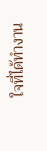ใจที่ได้ทำงาน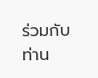ร่วมกับท่าน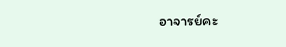อาจารย์คะ